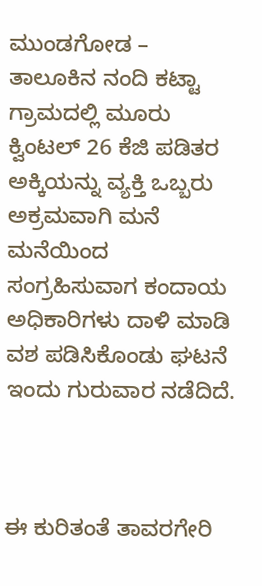ಮುಂಡಗೋಡ – ತಾಲೂಕಿನ ನಂದಿ ಕಟ್ಟಾ ಗ್ರಾಮದಲ್ಲಿ ಮೂರು ಕ್ವಿಂಟಲ್ 26 ಕೆಜಿ ಪಡಿತರ ಅಕ್ಕಿಯನ್ನು ವ್ಯಕ್ತಿ ಒಬ್ಬರು ಅಕ್ರಮವಾಗಿ ಮನೆ ಮನೆಯಿಂದ ಸಂಗ್ರಹಿಸುವಾಗ ಕಂದಾಯ ಅಧಿಕಾರಿಗಳು ದಾಳಿ ಮಾಡಿ ವಶ ಪಡಿಸಿಕೊಂಡು ಘಟನೆ ಇಂದು ಗುರುವಾರ ನಡೆದಿದೆ.



ಈ ಕುರಿತಂತೆ ತಾವರಗೇರಿ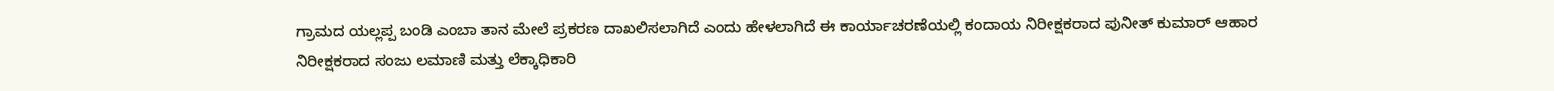ಗ್ರಾಮದ ಯಲ್ಲಪ್ಪ ಬಂಡಿ ಎಂಬಾ ತಾನ ಮೇಲೆ ಪ್ರಕರಣ ದಾಖಲಿಸಲಾಗಿದೆ ಎಂದು ಹೇಳಲಾಗಿದೆ ಈ ಕಾರ್ಯಾಚರಣೆಯಲ್ಲಿ ಕಂದಾಯ ನಿರೀಕ್ಷಕರಾದ ಪುನೀತ್ ಕುಮಾರ್ ಆಹಾರ ನಿರೀಕ್ಷಕರಾದ ಸಂಜು ಲಮಾಣಿ ಮತ್ತು ಲೆಕ್ಕಾಧಿಕಾರಿ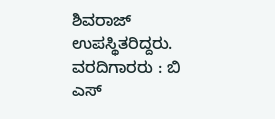ಶಿವರಾಜ್ ಉಪಸ್ಥಿತರಿದ್ದರು.
ವರದಿಗಾರರು : ಬಿ ಎಸ್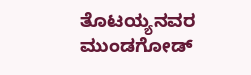ತೊಟಯ್ಯನವರ ಮುಂಡಗೋಡ್